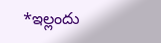*ఇల్లందు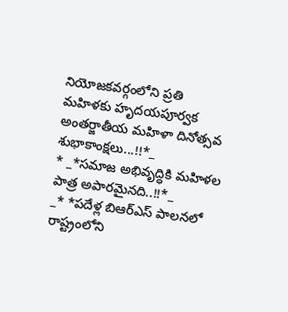నియోజకవర్గంలోని ప్రతి మహిళకు హృదయపూర్వక అంతర్జాతీయ మహిళా దినోత్సవ శుభాకాంక్షలు...!!*_
* _*సమాజ అభివృద్ధికి మహిళల పాత్ర అపారమైనది..!!*_
_* *పదేళ్ల బిఆర్ఎస్ పాలనలో రాష్ట్రంలోని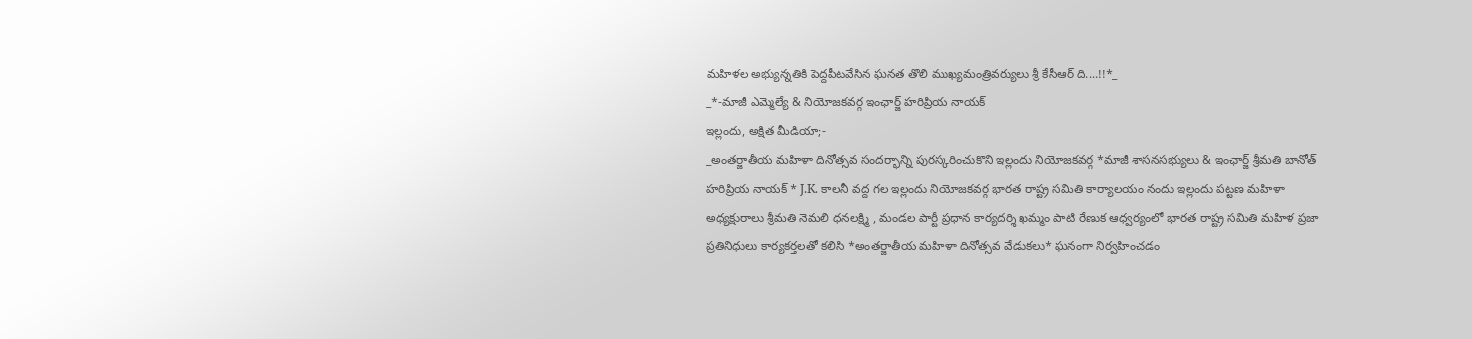మహిళల అభ్యున్నతికి పెద్దపీటవేసిన ఘనత తొలి ముఖ్యమంత్రివర్యులు శ్రీ కేసీఆర్ ది....!!*_
_*-మాజీ ఎమ్మెల్యే & నియోజకవర్గ ఇంఛార్జ్ హరిప్రియ నాయక్
ఇల్లందు, అక్షిత మీడియా;-
_అంతర్జాతీయ మహిళా దినోత్సవ సందర్భాన్ని పురస్కరించుకొని ఇల్లందు నియోజకవర్గ *మాజీ శాసనసభ్యులు & ఇంఛార్జ్ శ్రీమతి బానోత్ హరిప్రియ నాయక్ * J.K. కాలనీ వద్ద గల ఇల్లందు నియోజకవర్గ భారత రాష్ట్ర సమితి కార్యాలయం నందు ఇల్లందు పట్టణ మహిళా అధ్యక్షురాలు శ్రీమతి నెమలి ధనలక్ష్మి , మండల పార్టీ ప్రధాన కార్యదర్శి ఖమ్మం పాటి రేణుక ఆధ్వర్యంలో భారత రాష్ట్ర సమితి మహిళ ప్రజా ప్రతినిధులు కార్యకర్తలతో కలిసి *అంతర్జాతీయ మహిళా దినోత్సవ వేడుకలు* ఘనంగా నిర్వహించడం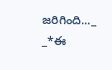జరిగింది..._
_*ఈ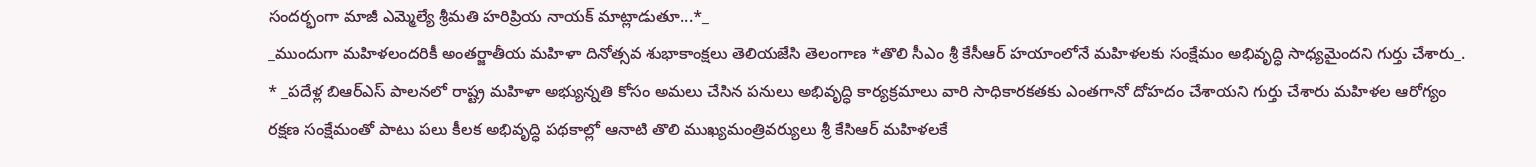సందర్భంగా మాజీ ఎమ్మెల్యే శ్రీమతి హరిప్రియ నాయక్ మాట్లాడుతూ...*_
_ముందుగా మహిళలందరికీ అంతర్జాతీయ మహిళా దినోత్సవ శుభాకాంక్షలు తెలియజేసి తెలంగాణ *తొలి సీఎం శ్రీ కేసీఆర్ హయాంలోనే మహిళలకు సంక్షేమం అభివృద్ధి సాధ్యమైందని గుర్తు చేశారు_.
* _పదేళ్ల బిఆర్ఎస్ పాలనలో రాష్ట్ర మహిళా అభ్యున్నతి కోసం అమలు చేసిన పనులు అభివృద్ధి కార్యక్రమాలు వారి సాధికారకతకు ఎంతగానో దోహదం చేశాయని గుర్తు చేశారు మహిళల ఆరోగ్యం రక్షణ సంక్షేమంతో పాటు పలు కీలక అభివృద్ధి పథకాల్లో ఆనాటి తొలి ముఖ్యమంత్రివర్యులు శ్రీ కేసిఆర్ మహిళలకే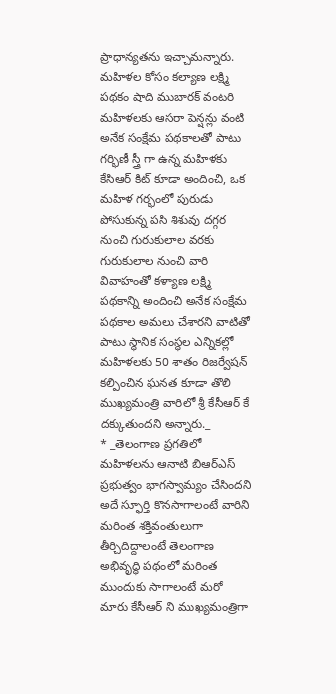ప్రాధాన్యతను ఇచ్చామన్నారు. మహిళల కోసం కల్యాణ లక్ష్మి పథకం షాది ముబారక్ వంటరి మహిళలకు ఆసరా పెన్షన్లు వంటి అనేక సంక్షేమ పథకాలతో పాటు గర్భిణీ స్త్రీ గా ఉన్న మహిళకు కేసిఆర్ కిట్ కూడా అందించి, ఒక మహిళ గర్భంలో పురుడు పోసుకున్న పసి శిశువు దగ్గర నుంచి గురుకులాల వరకు గురుకులాల నుంచి వారి వివాహంతో కళ్యాణ లక్ష్మి పథకాన్ని అందించి అనేక సంక్షేమ పథకాల అమలు చేశారని వాటితో పాటు స్థానిక సంస్థల ఎన్నికల్లో మహిళలకు 50 శాతం రిజర్వేషన్ కల్పించిన ఘనత కూడా తొలి ముఖ్యమంత్రి వారిలో శ్రీ కేసీఆర్ కే దక్కుతుందని అన్నారు._
* _తెలంగాణ ప్రగతిలో మహిళలను ఆనాటి బిఆర్ఎస్ ప్రభుత్వం భాగస్వామ్యం చేసిందని అదే స్ఫూర్తి కొనసాగాలంటే వారిని మరింత శక్తివంతులుగా తీర్చిదిద్దాలంటే తెలంగాణ అభివృద్ధి పథంలో మరింత ముందుకు సాగాలంటే మరో మారు కేసీఆర్ ని ముఖ్యమంత్రిగా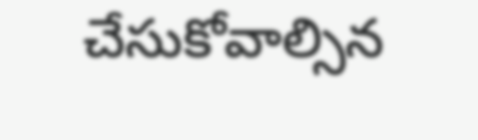చేసుకోవాల్సిన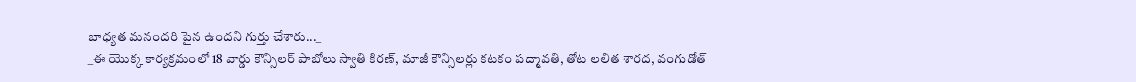బాధ్యత మనందరి పైన ఉందని గుర్తు చేశారు..._
_ఈ యొక్క కార్యక్రమంలో 18 వార్డు కౌన్సిలర్ పాబోలు స్వాతి కిరణ్, మాజీ కౌన్సిలర్లు కటకం పద్మావతి, తోట లలిత శారద, వంగుడోత్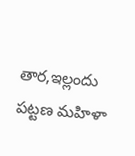తార,ఇల్లందు పట్టణ మహిళా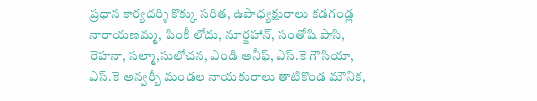ప్రధాన కార్యదర్శి కొక్కు సరిత, ఉపాధ్యక్షురాలు కడగండ్ల నారాయణమ్మ, పింకీ లోదు, నూర్జహాన్, సంతోషి పాసి, రెహనా, సల్మా,సులోచన, ఎండి అనీఫ్, ఎస్.కె గౌసియా, ఎస్.కె అన్వర్బీ మండల నాయకురాలు తాటికొండ మౌనిక,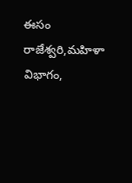ఈసం రాజేశ్వరి,మహిళా విభాగం,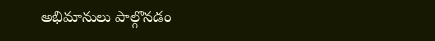అభిమానులు పాల్గొనడం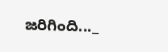జరిగింది..._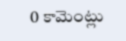0 కామెంట్లు